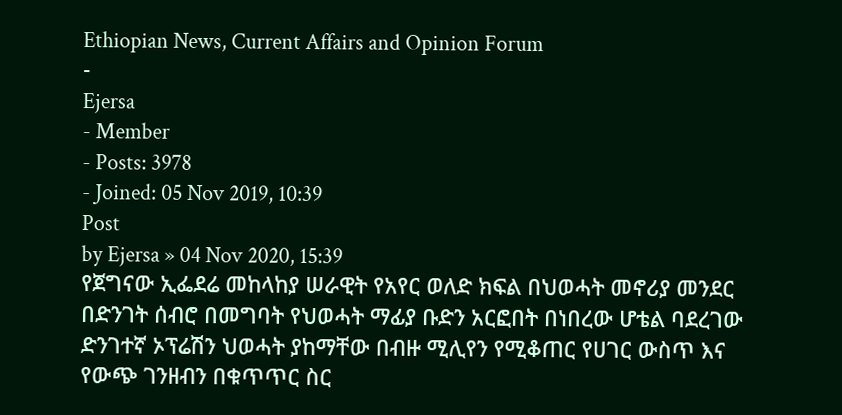Ethiopian News, Current Affairs and Opinion Forum
-
Ejersa
- Member
- Posts: 3978
- Joined: 05 Nov 2019, 10:39
Post
by Ejersa » 04 Nov 2020, 15:39
የጀግናው ኢፌደሬ መከላከያ ሠራዊት የአየር ወለድ ክፍል በህወሓት መኖሪያ መንደር በድንገት ሰብሮ በመግባት የህወሓት ማፊያ ቡድን አርፎበት በነበረው ሆቴል ባደረገው ድንገተኛ ኦፕሬሽን ህወሓት ያከማቸው በብዙ ሚሊየን የሚቆጠር የሀገር ውስጥ እና የውጭ ገንዘብን በቁጥጥር ስር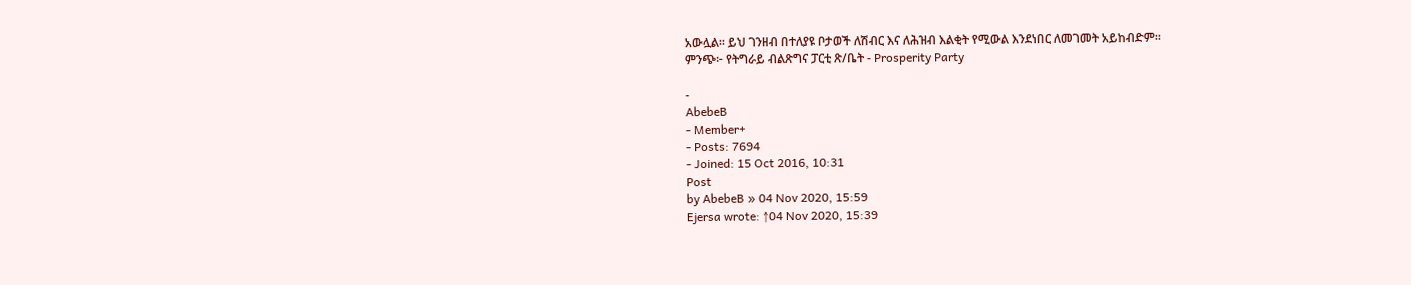አውሏል። ይህ ገንዘብ በተለያዩ ቦታወች ለሽብር እና ለሕዝብ እልቂት የሚውል እንደነበር ለመገመት አይከብድም።
ምንጭ፦ የትግራይ ብልጽግና ፓርቲ ጽ/ቤት - Prosperity Party

-
AbebeB
- Member+
- Posts: 7694
- Joined: 15 Oct 2016, 10:31
Post
by AbebeB » 04 Nov 2020, 15:59
Ejersa wrote: ↑04 Nov 2020, 15:39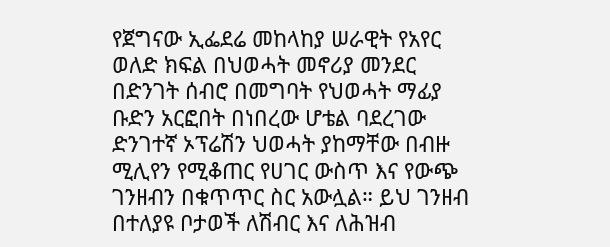የጀግናው ኢፌደሬ መከላከያ ሠራዊት የአየር ወለድ ክፍል በህወሓት መኖሪያ መንደር በድንገት ሰብሮ በመግባት የህወሓት ማፊያ ቡድን አርፎበት በነበረው ሆቴል ባደረገው ድንገተኛ ኦፕሬሽን ህወሓት ያከማቸው በብዙ ሚሊየን የሚቆጠር የሀገር ውስጥ እና የውጭ ገንዘብን በቁጥጥር ስር አውሏል። ይህ ገንዘብ በተለያዩ ቦታወች ለሽብር እና ለሕዝብ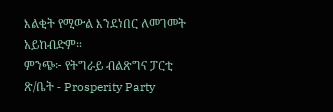እልቂት የሚውል እንደነበር ለመገመት አይከብድም።
ምንጭ፦ የትግራይ ብልጽግና ፓርቲ ጽ/ቤት - Prosperity Party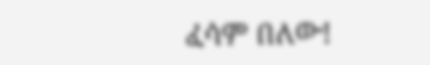ፈሳም በለው!